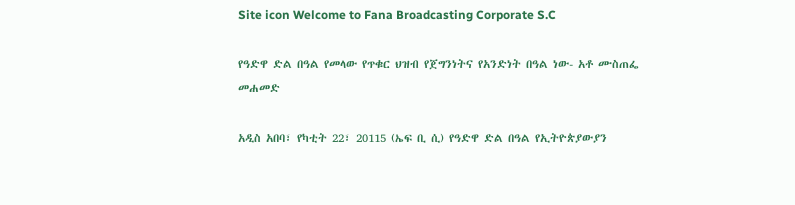Site icon Welcome to Fana Broadcasting Corporate S.C

የዓድዋ ድል በዓል የመላው የጥቁር ህዝብ የጀግንነትና የአንድነት በዓል ነው- አቶ ሙስጠፌ መሐመድ

አዲስ አበባ፣ የካቲት 22፣ 20115 (ኤፍ ቢ ሲ) የዓድዋ ድል በዓል የኢትዮጵያውያን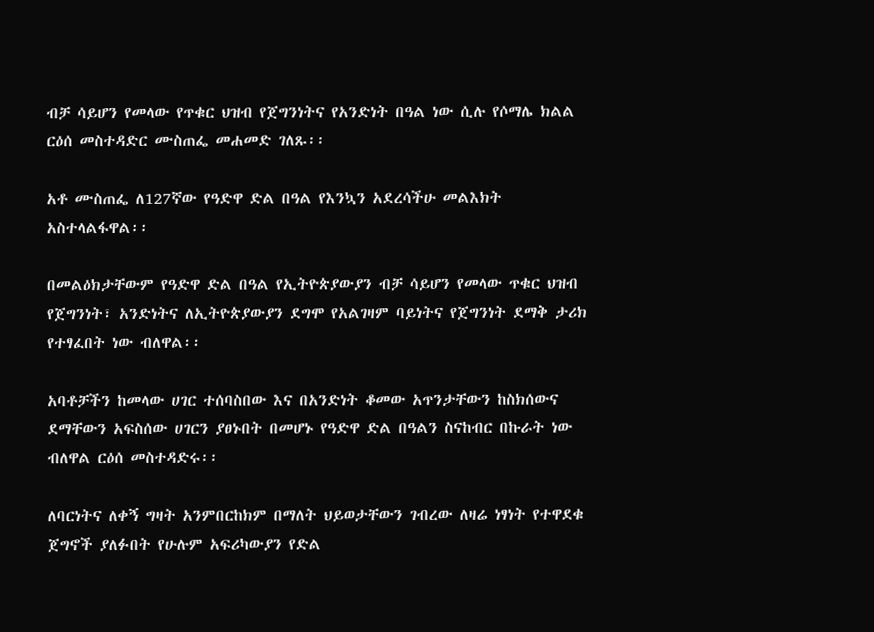ብቻ ሳይሆን የመላው የጥቁር ህዝብ የጀግንነትና የአንድነት በዓል ነው ሲሉ የሶማሌ ክልል ርዕሰ መስተዳድር ሙስጠፌ መሐመድ ገለጹ፡፡

አቶ ሙስጠፌ ለ127ኛው የዓድዋ ድል በዓል የእንኳን አደረሳችሁ መልእክት አስተላልፋዋል፡፡

በመልዕክታቸውም የዓድዋ ድል በዓል የኢትዮጵያውያን ብቻ ሳይሆን የመላው ጥቁር ህዝብ የጀግንነት፣ አንድነትና ለኢትዮጵያውያን ደግሞ የአልገዛም ባይነትና የጀግንነት ደማቅ ታሪክ የተፃፈበት ነው ብለዋል፡፡

አባቶቻችን ከመላው ሀገር ተሰባስበው እና በአንድነት ቆመው አጥንታቸውን ከስክሰውና ደማቸውን አፍስሰው ሀገርን ያፀኑበት በመሆኑ የዓድዋ ድል በዓልን ስናከብር በኩራት ነው ብለዋል ርዕሰ መስተዳድሩ፡፡

ለባርነትና ለቀኝ ግዛት አንምበርከክም በማለት ህይወታቸውን ገብረው ለዛሬ ነፃነት የተዋደቁ ጀግኖች ያለፉበት የሁሉም አፍሪካውያን የድል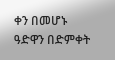ቀን በመሆኑ ዓድዋን በድምቀት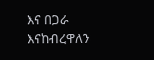እና በጋራ እናከብረዋለን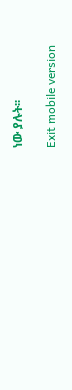ነው ያሉት፡፡

Exit mobile version